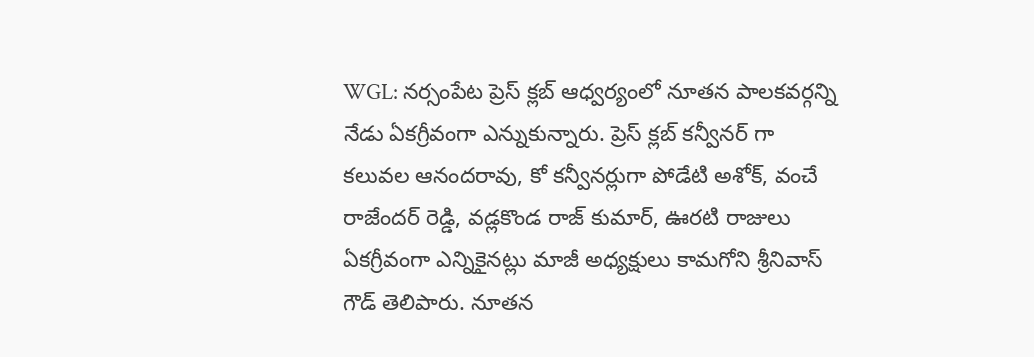WGL: నర్సంపేట ప్రెస్ క్లబ్ ఆధ్వర్యంలో నూతన పాలకవర్గన్ని నేడు ఏకగ్రీవంగా ఎన్నుకున్నారు. ప్రెస్ క్లబ్ కన్వీనర్ గా కలువల ఆనందరావు, కో కన్వీనర్లుగా పోడేటి అశోక్, వంచే రాజేందర్ రెడ్డి, వడ్లకొండ రాజ్ కుమార్, ఊరటి రాజులు ఏకగ్రీవంగా ఎన్నికైనట్లు మాజీ అధ్యక్షులు కామగోని శ్రీనివాస్ గౌడ్ తెలిపారు. నూతన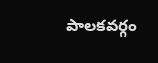పాలకవర్గం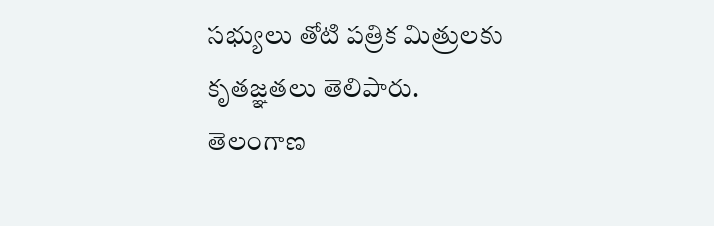సభ్యులు తోటి పత్రిక మిత్రులకు కృతజ్ఞతలు తెలిపారు.
తెలంగాణ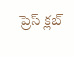ప్రెస్ క్లబ్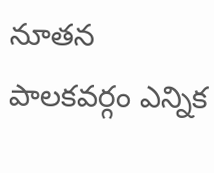నూతన పాలకవర్గం ఎన్నిక